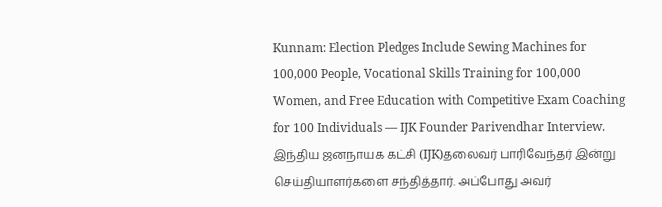Kunnam: Election Pledges Include Sewing Machines for 100,000 People, Vocational Skills Training for 100,000 Women, and Free Education with Competitive Exam Coaching for 100 Individuals — IJK Founder Parivendhar Interview.
இந்திய ஜனநாயக கட்சி (IJK)தலைவர் பாரிவேந்தர் இன்று செய்தியாளர்களை சந்தித்தார். அப்போது அவர்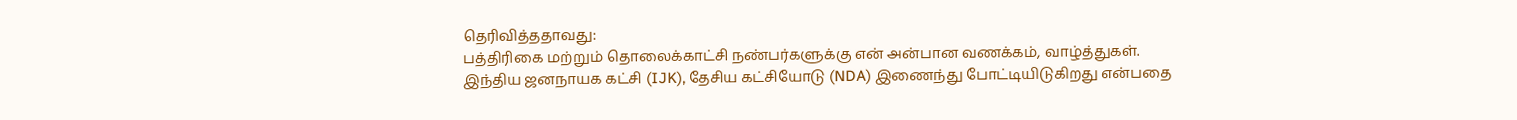தெரிவித்ததாவது:
பத்திரிகை மற்றும் தொலைக்காட்சி நண்பர்களுக்கு என் அன்பான வணக்கம், வாழ்த்துகள்.
இந்திய ஜனநாயக கட்சி (IJK), தேசிய கட்சியோடு (NDA) இணைந்து போட்டியிடுகிறது என்பதை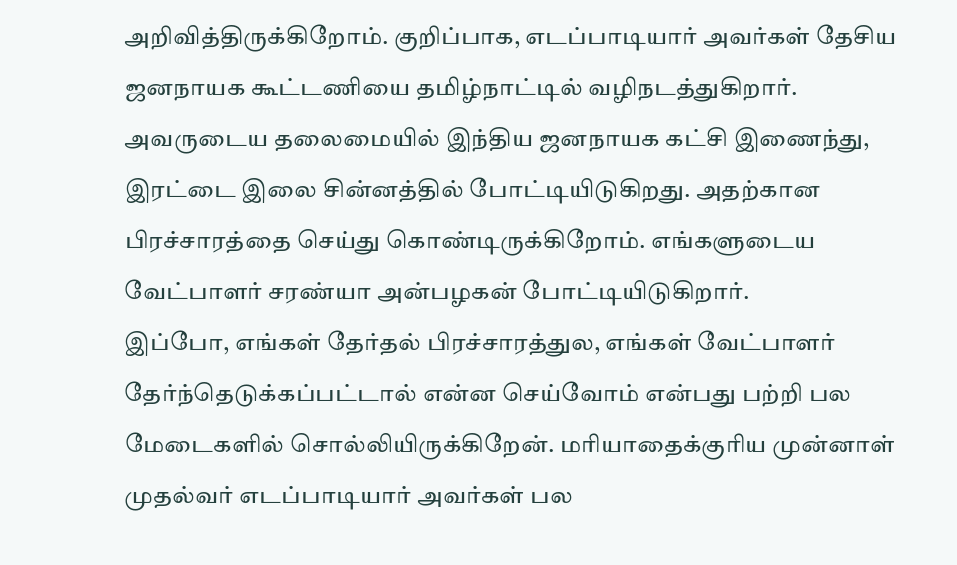அறிவித்திருக்கிறோம். குறிப்பாக, எடப்பாடியார் அவர்கள் தேசிய ஜனநாயக கூட்டணியை தமிழ்நாட்டில் வழிநடத்துகிறார். அவருடைய தலைமையில் இந்திய ஜனநாயக கட்சி இணைந்து, இரட்டை இலை சின்னத்தில் போட்டியிடுகிறது. அதற்கான பிரச்சாரத்தை செய்து கொண்டிருக்கிறோம். எங்களுடைய வேட்பாளர் சரண்யா அன்பழகன் போட்டியிடுகிறார்.
இப்போ, எங்கள் தேர்தல் பிரச்சாரத்துல, எங்கள் வேட்பாளர் தேர்ந்தெடுக்கப்பட்டால் என்ன செய்வோம் என்பது பற்றி பல மேடைகளில் சொல்லியிருக்கிறேன். மரியாதைக்குரிய முன்னாள் முதல்வர் எடப்பாடியார் அவர்கள் பல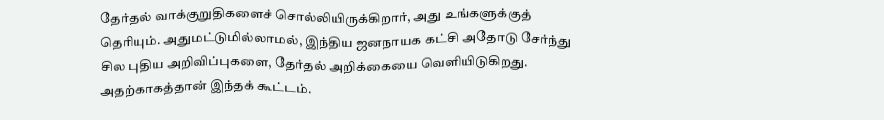தேர்தல் வாக்குறுதிகளைச் சொல்லியிருக்கிறார், அது உங்களுக்குத் தெரியும். அதுமட்டுமில்லாமல், இந்திய ஜனநாயக கட்சி அதோடு சேர்ந்து சில புதிய அறிவிப்புகளை, தேர்தல் அறிக்கையை வெளியிடுகிறது. அதற்காகத்தான் இந்தக் கூட்டம்.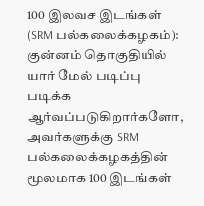100 இலவச இடங்கள் (SRM பல்கலைக்கழகம்): குன்னம் தொகுதியில் யார் மேல் படிப்பு படிக்க ஆர்வப்படுகிறார்களோ, அவர்களுக்கு SRM பல்கலைக்கழகத்தின் மூலமாக 100 இடங்கள்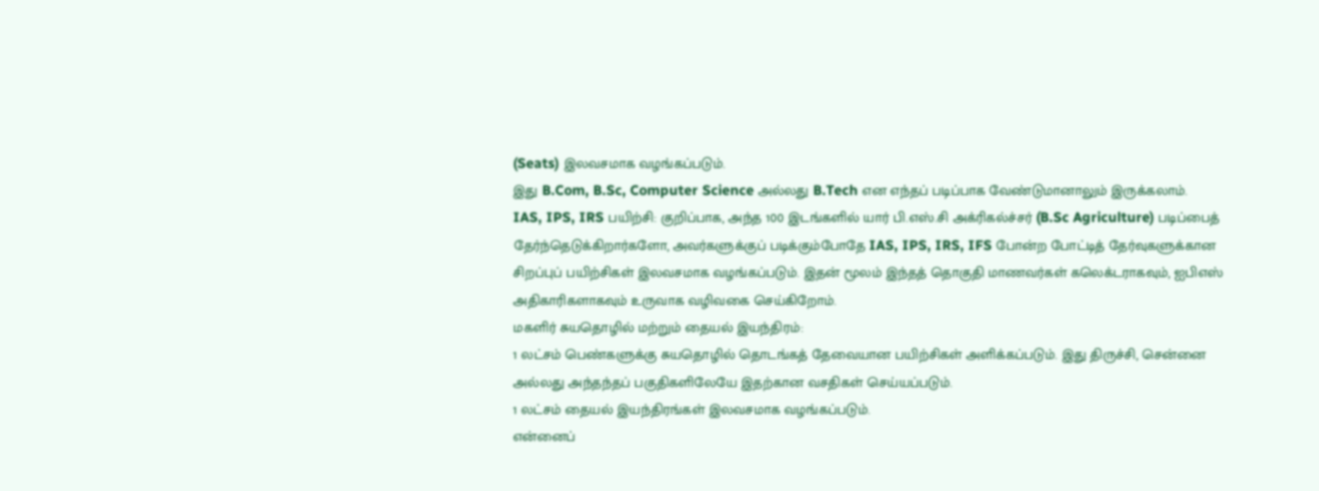(Seats) இலவசமாக வழங்கப்படும்.
இது B.Com, B.Sc, Computer Science அல்லது B.Tech என எந்தப் படிப்பாக வேண்டுமானாலும் இருக்கலாம்.
IAS, IPS, IRS பயிற்சி: குறிப்பாக, அந்த 100 இடங்களில் யார் பி.எஸ்.சி அக்ரிகல்ச்சர் (B.Sc Agriculture) படிப்பைத் தேர்ந்தெடுக்கிறார்களோ, அவர்களுக்குப் படிக்கும்போதே IAS, IPS, IRS, IFS போன்ற போட்டித் தேர்வுகளுக்கான சிறப்புப் பயிற்சிகள் இலவசமாக வழங்கப்படும். இதன் மூலம் இந்தத் தொகுதி மாணவர்கள் கலெக்டராகவும், ஐபிஎஸ் அதிகாரிகளாகவும் உருவாக வழிவகை செய்கிறோம்.
மகளிர் சுயதொழில் மற்றும் தையல் இயந்திரம்:
1 லட்சம் பெண்களுக்கு சுயதொழில் தொடங்கத் தேவையான பயிற்சிகள் அளிக்கப்படும். இது திருச்சி, சென்னை அல்லது அந்தந்தப் பகுதிகளிலேயே இதற்கான வசதிகள் செய்யப்படும்.
1 லட்சம் தையல் இயந்திரங்கள் இலவசமாக வழங்கப்படும்.
என்னைப்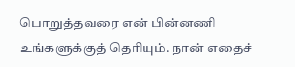பொறுத்தவரை என் பின்னணி உங்களுக்குத் தெரியும். நான் எதைச்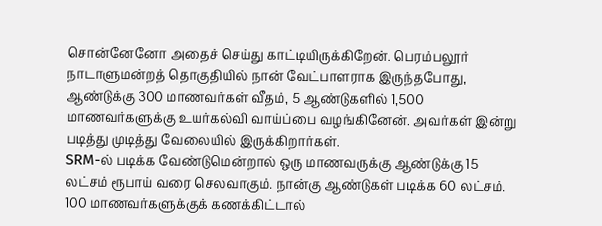சொன்னேனோ அதைச் செய்து காட்டியிருக்கிறேன். பெரம்பலூர் நாடாளுமன்றத் தொகுதியில் நான் வேட்பாளராக இருந்தபோது, ஆண்டுக்கு 300 மாணவர்கள் வீதம், 5 ஆண்டுகளில் 1,500 மாணவர்களுக்கு உயர்கல்வி வாய்ப்பை வழங்கினேன். அவர்கள் இன்று படித்து முடித்து வேலையில் இருக்கிறார்கள்.
SRM-ல் படிக்க வேண்டுமென்றால் ஒரு மாணவருக்கு ஆண்டுக்கு 15 லட்சம் ரூபாய் வரை செலவாகும். நான்கு ஆண்டுகள் படிக்க 60 லட்சம். 100 மாணவர்களுக்குக் கணக்கிட்டால்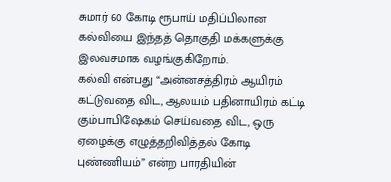சுமார் 60 கோடி ரூபாய் மதிப்பிலான கல்வியை இந்தத் தொகுதி மக்களுக்கு இலவசமாக வழங்குகிறோம்.
கல்வி என்பது “அன்னசத்திரம் ஆயிரம் கட்டுவதை விட, ஆலயம் பதினாயிரம் கட்டி கும்பாபிஷேகம் செய்வதை விட, ஒரு ஏழைக்கு எழுத்தறிவித்தல் கோடி புண்ணியம்” என்ற பாரதியின்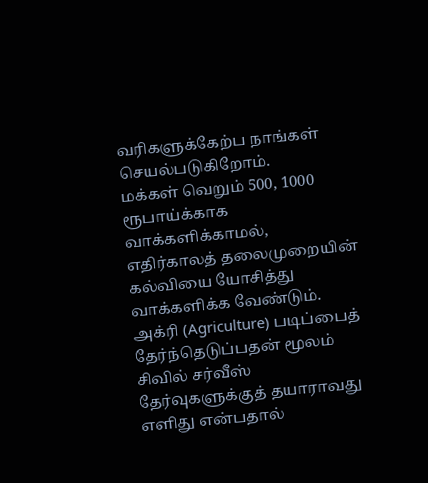வரிகளுக்கேற்ப நாங்கள் செயல்படுகிறோம்.
மக்கள் வெறும் 500, 1000 ரூபாய்க்காக வாக்களிக்காமல், எதிர்காலத் தலைமுறையின் கல்வியை யோசித்து வாக்களிக்க வேண்டும். அக்ரி (Agriculture) படிப்பைத் தேர்ந்தெடுப்பதன் மூலம் சிவில் சர்வீஸ் தேர்வுகளுக்குத் தயாராவது எளிது என்பதால்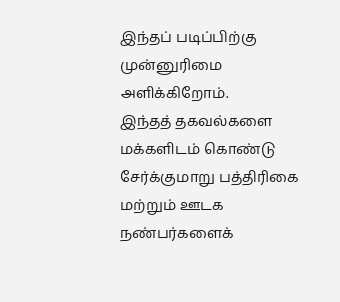இந்தப் படிப்பிற்கு முன்னுரிமை அளிக்கிறோம்.
இந்தத் தகவல்களை மக்களிடம் கொண்டு சேர்க்குமாறு பத்திரிகை மற்றும் ஊடக நண்பர்களைக்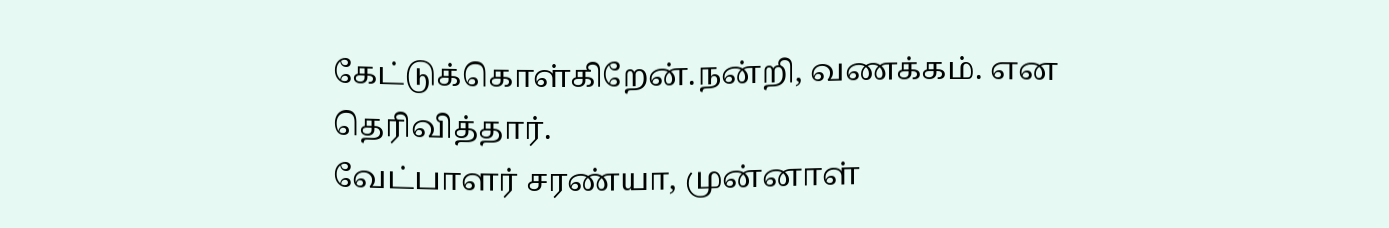கேட்டுக்கொள்கிறேன்.நன்றி, வணக்கம். என தெரிவித்தார்.
வேட்பாளர் சரண்யா, முன்னாள்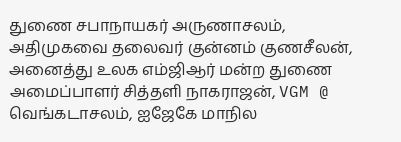துணை சபாநாயகர் அருணாசலம், அதிமுகவை தலைவர் குன்னம் குணசீலன், அனைத்து உலக எம்ஜிஆர் மன்ற துணை அமைப்பாளர் சித்தளி நாகராஜன், VGM @ வெங்கடாசலம், ஐஜேகே மாநில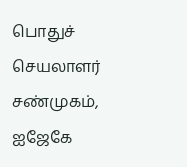பொதுச் செயலாளர் சண்முகம், ஐஜேகே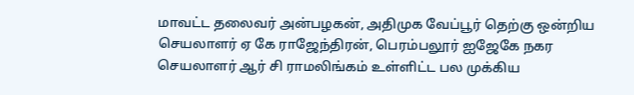மாவட்ட தலைவர் அன்பழகன், அதிமுக வேப்பூர் தெற்கு ஒன்றிய செயலாளர் ஏ கே ராஜேந்திரன், பெரம்பலூர் ஐஜேகே நகர செயலாளர் ஆர் சி ராமலிங்கம் உள்ளிட்ட பல முக்கிய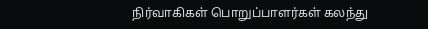நிர்வாகிகள் பொறுப்பாளர்கள் கலந்து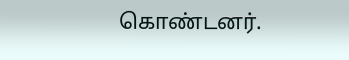கொண்டனர்.